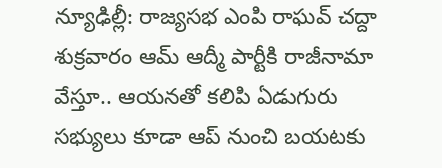న్యూఢిల్లీ: రాజ్యసభ ఎంపి రాఘవ్ చద్దా శుక్రవారం ఆమ్ ఆద్మీ పార్టీకి రాజీనామా వేస్తూ.. ఆయనతో కలిపి ఏడుగురు సభ్యులు కూడా ఆప్ నుంచి బయటకు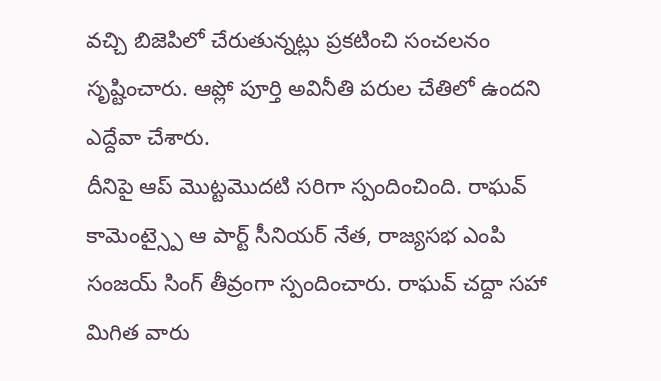వచ్చి బిజెపిలో చేరుతున్నట్లు ప్రకటించి సంచలనం సృష్టించారు. ఆప్లో పూర్తి అవినీతి పరుల చేతిలో ఉందని ఎద్దేవా చేశారు.
దీనిపై ఆప్ మొట్టమొదటి సరిగా స్పందించింది. రాఘవ్ కామెంట్స్పై ఆ పార్ట్ సీనియర్ నేత, రాజ్యసభ ఎంపి సంజయ్ సింగ్ తీవ్రంగా స్పందించారు. రాఘవ్ చద్దా సహా మిగిత వారు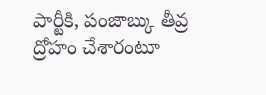పార్టీకి, పంజాబ్కు తీవ్ర ద్రోహం చేశారంటూ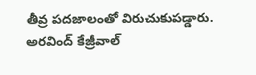తీవ్ర పదజాలంతో విరుచుకుపడ్డారు. అరవింద్ కేజ్రీవాల్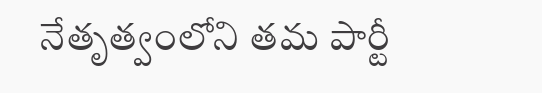నేతృత్వంలోని తమ పార్టీ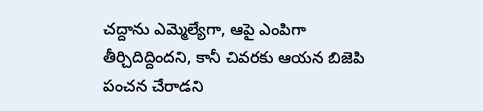చద్దాను ఎమ్మెల్యేగా, ఆపై ఎంపిగా తీర్చిదిద్దిందని, కానీ చివరకు ఆయన బిజెపి పంచన చేరాడని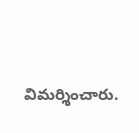విమర్శించారు.